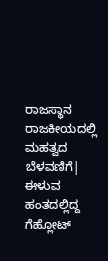ರಾಜಸ್ಥಾನ ರಾಜಕೀಯದಲ್ಲಿ ಮಹತ್ವದ ಬೆಳವಣಿಗೆ| ಈಳುವ ಹಂತದಲ್ಲಿದ್ದ ಗೆಹ್ಲೋಟ್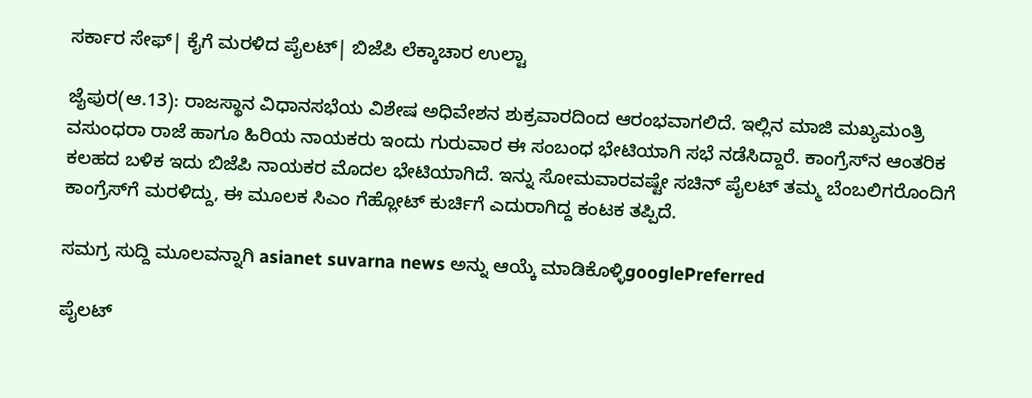ಸರ್ಕಾರ ಸೇಫ್| ಕೈಗೆ ಮರಳಿದ ಪೈಲಟ್| ಬಿಜೆಪಿ ಲೆಕ್ಕಾಚಾರ ಉಲ್ಟಾ

ಜೈಪುರ(ಆ.13): ರಾಜಸ್ಥಾನ ವಿಧಾನಸಭೆಯ ವಿಶೇಷ ಅಧಿವೇಶನ ಶುಕ್ರವಾರದಿಂದ ಆರಂಭವಾಗಲಿದೆ. ಇಲ್ಲಿನ ಮಾಜಿ ಮಖ್ಯಮಂತ್ರಿ ವಸುಂಧರಾ ರಾಜೆ ಹಾಗೂ ಹಿರಿಯ ನಾಯಕರು ಇಂದು ಗುರುವಾರ ಈ ಸಂಬಂಧ ಭೇಟಿಯಾಗಿ ಸಭೆ ನಡೆಸಿದ್ದಾರೆ. ಕಾಂಗ್ರೆಸ್‌ನ ಆಂತರಿಕ ಕಲಹದ ಬಳಿಕ ಇದು ಬಿಜೆಪಿ ನಾಯಕರ ಮೊದಲ ಭೇಟಿಯಾಗಿದೆ. ಇನ್ನು ಸೋಮವಾರವಷ್ಟೇ ಸಚಿನ್ ಪೈಲಟ್ ತಮ್ಮ ಬೆಂಬಲಿಗರೊಂದಿಗೆ ಕಾಂಗ್ರೆಸ್‌ಗೆ ಮರಳಿದ್ದು, ಈ ಮೂಲಕ ಸಿಎಂ ಗೆಹ್ಲೋಟ್‌ ಕುರ್ಚಿಗೆ ಎದುರಾಗಿದ್ದ ಕಂಟಕ ತಪ್ಪಿದೆ.

ಸಮಗ್ರ ಸುದ್ದಿ ಮೂಲವನ್ನಾಗಿ asianet suvarna news ಅನ್ನು ಆಯ್ಕೆ ಮಾಡಿಕೊಳ್ಳಿgooglePreferred

ಪೈಲಟ್‌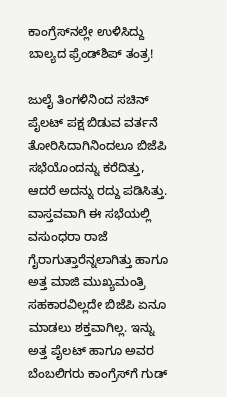ಕಾಂಗ್ರೆಸ್‌ನಲ್ಲೇ ಉಳಿಸಿದ್ದು ಬಾಲ್ಯದ ಫ್ರೆಂಡ್‌ಶಿಪ್ ತಂತ್ರ!

ಜುಲೈ ತಿಂಗಳಿನಿಂದ ಸಚಿನ್ ಪೈಲಟ್ ಪಕ್ಷ ಬಿಡುವ ವರ್ತನೆ ತೋರಿಸಿದಾಗಿನಿಂದಲೂ ಬಿಜೆಪಿ ಸಭೆಯೊಂದನ್ನು ಕರೆದಿತ್ತು, ಆದರೆ ಅದನ್ನು ರದ್ದು ಪಡಿಸಿತ್ತು. ವಾಸ್ತವವಾಗಿ ಈ ಸಭೆಯಲ್ಲಿ ವಸುಂಧರಾ ರಾಜೆ ಗೈರಾಗುತ್ತಾರೆನ್ನಲಾಗಿತ್ತು ಹಾಗೂ ಅತ್ತ ಮಾಜಿ ಮುಖ್ಯಮಂತ್ರಿ ಸಹಕಾರವಿಲ್ಲದೇ ಬಿಜೆಪಿ ಏನೂ ಮಾಡಲು ಶಕ್ತವಾಗಿಲ್ಲ. ಇನ್ನು ಅತ್ತ ಪೈಲಟ್ ಹಾಗೂ ಅವರ ಬೆಂಬಲಿಗರು ಕಾಂಗ್ರೆಸ್‌ಗೆ ಗುಡ್‌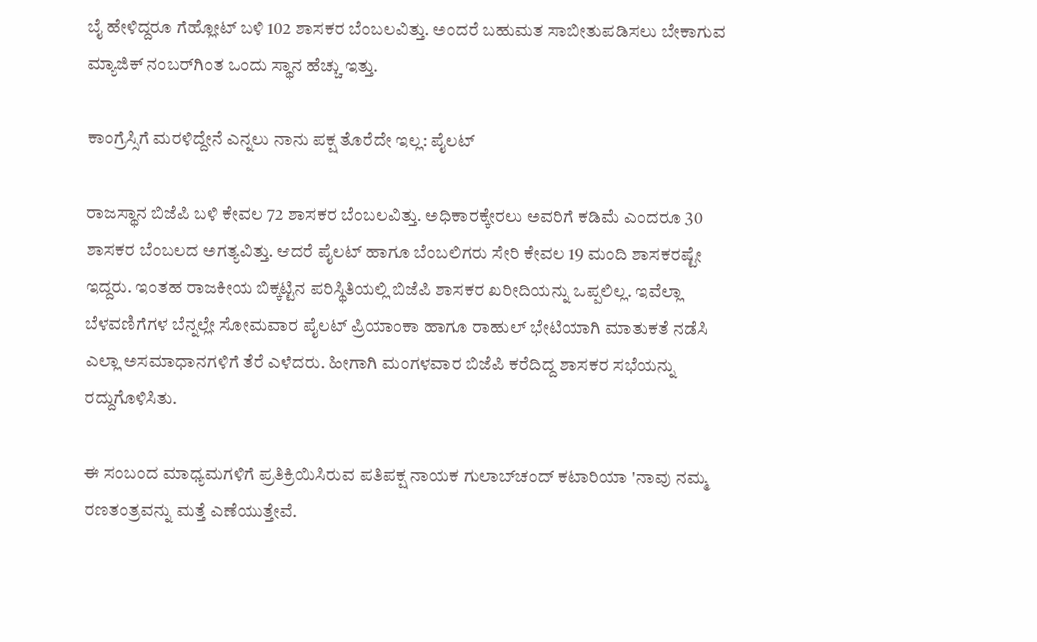ಬೈ ಹೇಳಿದ್ದರೂ ಗೆಹ್ಲೋಟ್ ಬಳಿ 102 ಶಾಸಕರ ಬೆಂಬಲವಿತ್ತು. ಅಂದರೆ ಬಹುಮತ ಸಾಬೀತುಪಡಿಸಲು ಬೇಕಾಗುವ ಮ್ಯಾಜಿಕ್‌ ನಂಬರ್‌ಗಿಂತ ಒಂದು ಸ್ಥಾನ ಹೆಚ್ಚು ಇತ್ತು.

ಕಾಂಗ್ರೆಸ್ಸಿಗೆ ಮರಳಿದ್ದೇನೆ ಎನ್ನಲು ನಾನು ಪಕ್ಷ ತೊರೆದೇ ಇಲ್ಲ: ಪೈಲಟ್‌

ರಾಜಸ್ಥಾನ ಬಿಜೆಪಿ ಬಳಿ ಕೇವಲ 72 ಶಾಸಕರ ಬೆಂಬಲವಿತ್ತು. ಅಧಿಕಾರಕ್ಕೇರಲು ಅವರಿಗೆ ಕಡಿಮೆ ಎಂದರೂ 30 ಶಾಸಕರ ಬೆಂಬಲದ ಅಗತ್ಯವಿತ್ತು. ಆದರೆ ಪೈಲಟ್ ಹಾಗೂ ಬೆಂಬಲಿಗರು ಸೇರಿ ಕೇವಲ 19 ಮಂದಿ ಶಾಸಕರಷ್ಟೇ ಇದ್ದರು. ಇಂತಹ ರಾಜಕೀಯ ಬಿಕ್ಕಟ್ಟಿನ ಪರಿಸ್ಥಿತಿಯಲ್ಲಿ ಬಿಜೆಪಿ ಶಾಸಕರ ಖರೀದಿಯನ್ನು ಒಪ್ಪಲಿಲ್ಲ. ಇವೆಲ್ಲಾ ಬೆಳವಣಿಗೆಗಳ ಬೆನ್ನಲ್ಲೇ ಸೋಮವಾರ ಪೈಲಟ್ ಪ್ರಿಯಾಂಕಾ ಹಾಗೂ ರಾಹುಲ್ ಭೇಟಿಯಾಗಿ ಮಾತುಕತೆ ನಡೆಸಿ ಎಲ್ಲಾ ಅಸಮಾಧಾನಗಳಿಗೆ ತೆರೆ ಎಳೆದರು. ಹೀಗಾಗಿ ಮಂಗಳವಾರ ಬಿಜೆಪಿ ಕರೆದಿದ್ದ ಶಾಸಕರ ಸಭೆಯನ್ನು ರದ್ದುಗೊಳಿಸಿತು.

ಈ ಸಂಬಂದ ಮಾಧ್ಯಮಗಳಿಗೆ ಪ್ರತಿಕ್ರಿಯಿಸಿರುವ ಪತಿಪಕ್ಷ ನಾಯಕ ಗುಲಾಬ್‌ಚಂದ್ ಕಟಾರಿಯಾ 'ನಾವು ನಮ್ಮ ರಣತಂತ್ರವನ್ನು ಮತ್ತೆ ಎಣೆಯುತ್ತೇವೆ.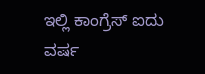ಇಲ್ಲಿ ಕಾಂಗ್ರೆಸ್‌ ಐದು ವರ್ಷ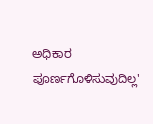ಅಧಿಕಾರ ಪೂರ್ಣಗೊಳಿಸುವುದಿಲ್ಲ'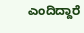ಎಂದಿದ್ದಾರೆ